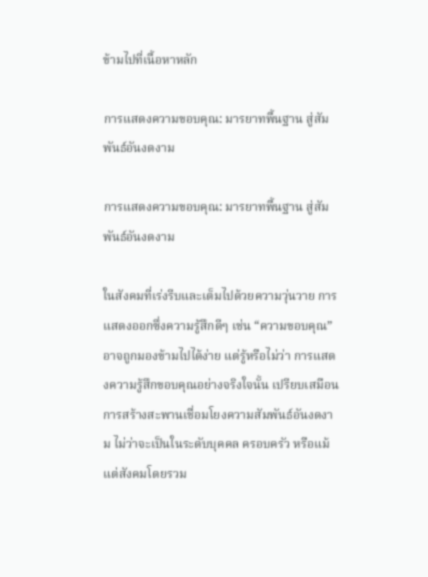ข้ามไปที่เนื้อหาหลัก

การแสดงความขอบคุณ: มารยาทพื้นฐาน สู่สัมพันธ์อันงดงาม

การแสดงความขอบคุณ: มารยาทพื้นฐาน สู่สัมพันธ์อันงดงาม

ในสังคมที่เร่งรีบและเต็มไปด้วยความวุ่นวาย การแสดงออกซึ่งความรู้สึกดีๆ เช่น “ความขอบคุณ” อาจถูกมองข้ามไปได้ง่าย แต่รู้หรือไม่ว่า การแสดงความรู้สึกขอบคุณอย่างจริงใจนั้น เปรียบเสมือนการสร้างสะพานเชื่อมโยงความสัมพันธ์อันงดงาม ไม่ว่าจะเป็นในระดับบุคคล ครอบครัว หรือแม้แต่สังคมโดยรวม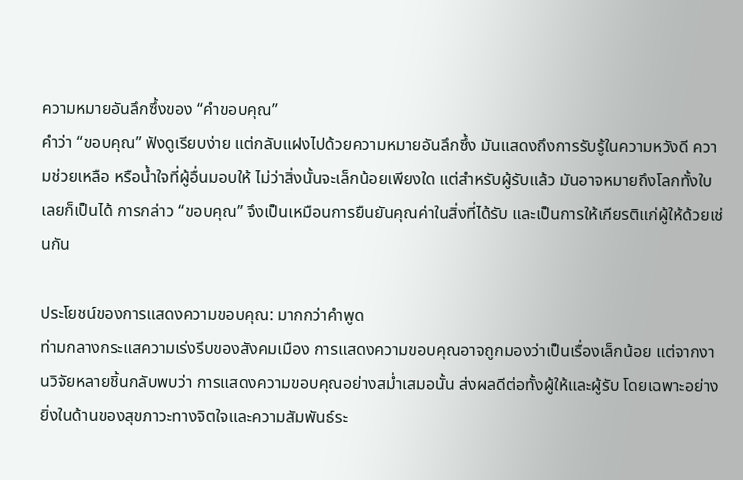ความหมายอันลึกซึ้งของ “คำขอบคุณ”
คำว่า “ขอบคุณ” ฟังดูเรียบง่าย แต่กลับแฝงไปด้วยความหมายอันลึกซึ้ง มันแสดงถึงการรับรู้ในความหวังดี ความช่วยเหลือ หรือน้ำใจที่ผู้อื่นมอบให้ ไม่ว่าสิ่งนั้นจะเล็กน้อยเพียงใด แต่สำหรับผู้รับแล้ว มันอาจหมายถึงโลกทั้งใบเลยก็เป็นได้ การกล่าว “ขอบคุณ” จึงเป็นเหมือนการยืนยันคุณค่าในสิ่งที่ได้รับ และเป็นการให้เกียรติแก่ผู้ให้ด้วยเช่นกัน

ประโยชน์ของการแสดงความขอบคุณ: มากกว่าคำพูด
ท่ามกลางกระแสความเร่งรีบของสังคมเมือง การแสดงความขอบคุณอาจถูกมองว่าเป็นเรื่องเล็กน้อย แต่จากงานวิจัยหลายชิ้นกลับพบว่า การแสดงความขอบคุณอย่างสม่ำเสมอนั้น ส่งผลดีต่อทั้งผู้ให้และผู้รับ โดยเฉพาะอย่างยิ่งในด้านของสุขภาวะทางจิตใจและความสัมพันธ์ระ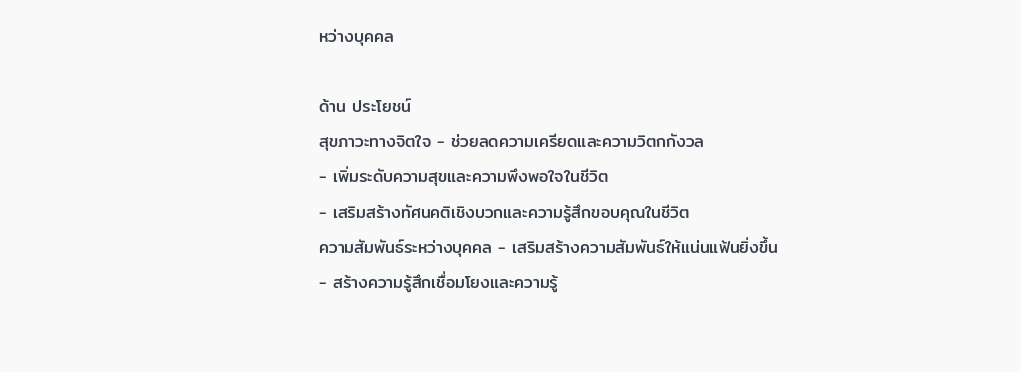หว่างบุคคล

ด้าน ประโยชน์
สุขภาวะทางจิตใจ - ช่วยลดความเครียดและความวิตกกังวล
- เพิ่มระดับความสุขและความพึงพอใจในชีวิต
- เสริมสร้างทัศนคติเชิงบวกและความรู้สึกขอบคุณในชีวิต
ความสัมพันธ์ระหว่างบุคคล - เสริมสร้างความสัมพันธ์ให้แน่นแฟ้นยิ่งขึ้น
- สร้างความรู้สึกเชื่อมโยงและความรู้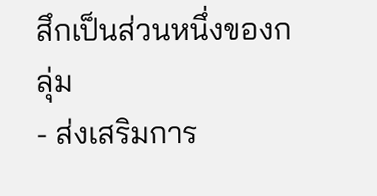สึกเป็นส่วนหนึ่งของกลุ่ม
- ส่งเสริมการ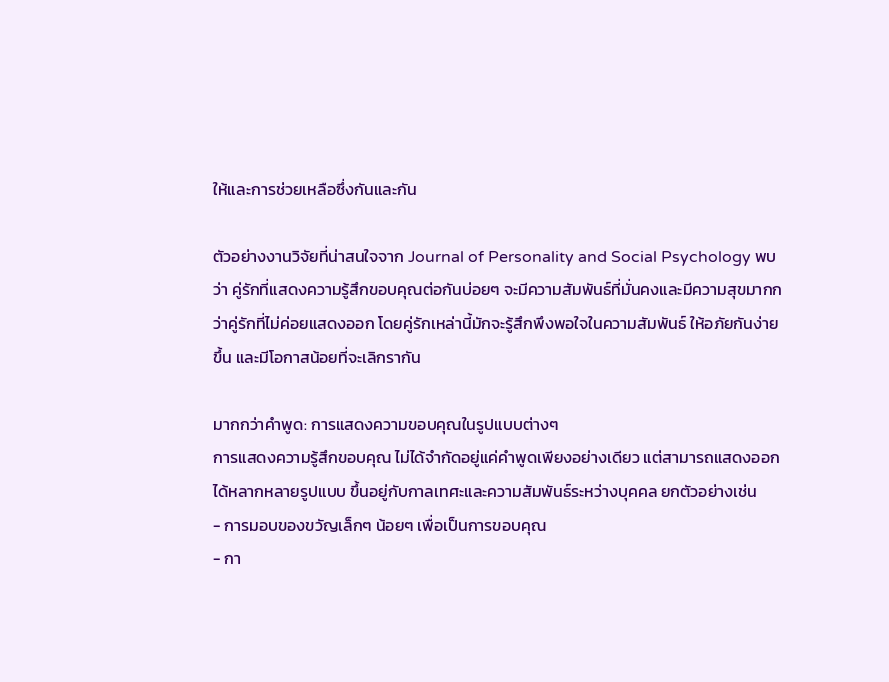ให้และการช่วยเหลือซึ่งกันและกัน

ตัวอย่างงานวิจัยที่น่าสนใจจาก Journal of Personality and Social Psychology พบว่า คู่รักที่แสดงความรู้สึกขอบคุณต่อกันบ่อยๆ จะมีความสัมพันธ์ที่มั่นคงและมีความสุขมากกว่าคู่รักที่ไม่ค่อยแสดงออก โดยคู่รักเหล่านี้มักจะรู้สึกพึงพอใจในความสัมพันธ์ ให้อภัยกันง่ายขึ้น และมีโอกาสน้อยที่จะเลิกรากัน

มากกว่าคำพูด: การแสดงความขอบคุณในรูปแบบต่างๆ
การแสดงความรู้สึกขอบคุณ ไม่ได้จำกัดอยู่แค่คำพูดเพียงอย่างเดียว แต่สามารถแสดงออกได้หลากหลายรูปแบบ ขึ้นอยู่กับกาลเทศะและความสัมพันธ์ระหว่างบุคคล ยกตัวอย่างเช่น
- การมอบของขวัญเล็กๆ น้อยๆ เพื่อเป็นการขอบคุณ
- กา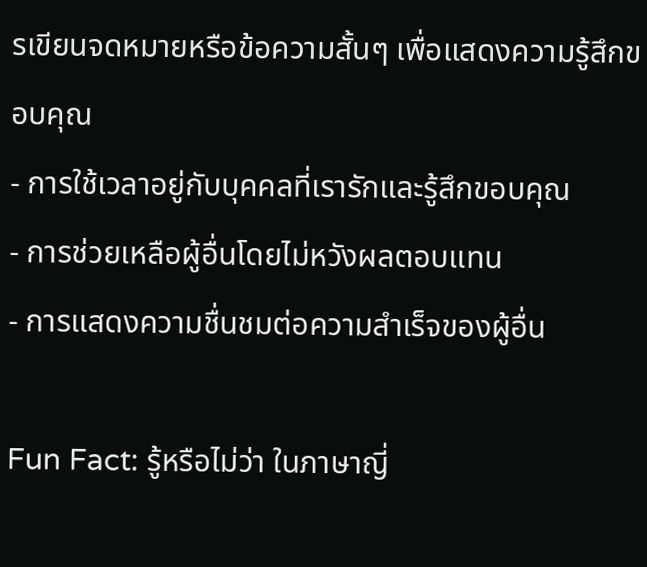รเขียนจดหมายหรือข้อความสั้นๆ เพื่อแสดงความรู้สึกขอบคุณ
- การใช้เวลาอยู่กับบุคคลที่เรารักและรู้สึกขอบคุณ
- การช่วยเหลือผู้อื่นโดยไม่หวังผลตอบแทน
- การแสดงความชื่นชมต่อความสำเร็จของผู้อื่น

Fun Fact: รู้หรือไม่ว่า ในภาษาญี่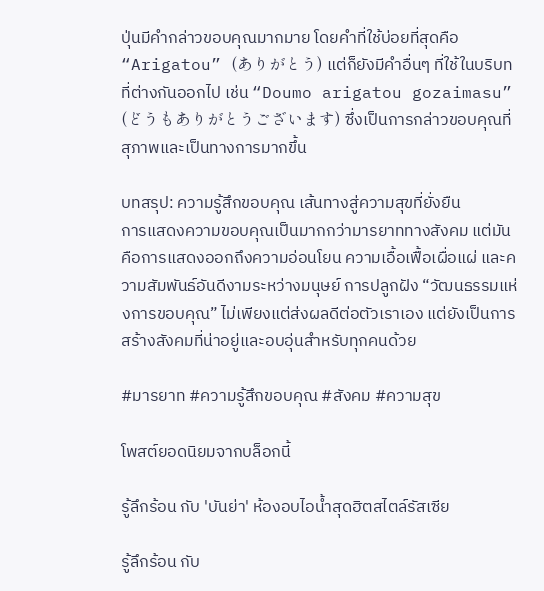ปุ่นมีคำกล่าวขอบคุณมากมาย โดยคำที่ใช้บ่อยที่สุดคือ “Arigatou” (ありがとう) แต่ก็ยังมีคำอื่นๆ ที่ใช้ในบริบทที่ต่างกันออกไป เช่น “Doumo arigatou gozaimasu” (どうもありがとうございます) ซึ่งเป็นการกล่าวขอบคุณที่สุภาพและเป็นทางการมากขึ้น

บทสรุป: ความรู้สึกขอบคุณ เส้นทางสู่ความสุขที่ยั่งยืน
การแสดงความขอบคุณเป็นมากกว่ามารยาททางสังคม แต่มันคือการแสดงออกถึงความอ่อนโยน ความเอื้อเฟื้อเผื่อแผ่ และความสัมพันธ์อันดีงามระหว่างมนุษย์ การปลูกฝัง “วัฒนธรรมแห่งการขอบคุณ” ไม่เพียงแต่ส่งผลดีต่อตัวเราเอง แต่ยังเป็นการสร้างสังคมที่น่าอยู่และอบอุ่นสำหรับทุกคนด้วย

#มารยาท #ความรู้สึกขอบคุณ #สังคม #ความสุข

โพสต์ยอดนิยมจากบล็อกนี้

รู้ลึกร้อน กับ 'บันย่า' ห้องอบไอน้ำสุดฮิตสไตล์รัสเซีย

รู้ลึกร้อน กับ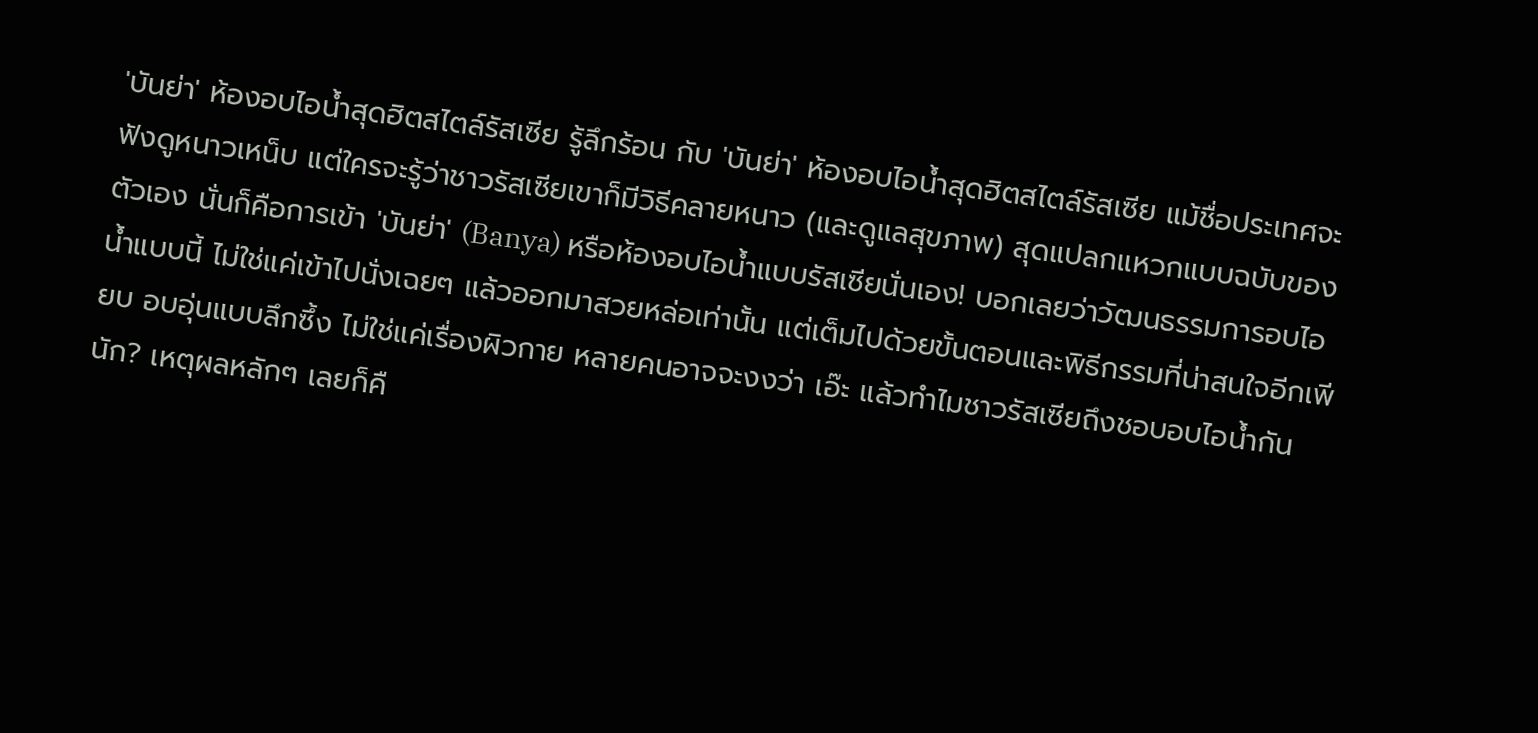'บันย่า' ห้องอบไอน้ำสุดฮิตสไตล์รัสเซีย รู้ลึกร้อน กับ 'บันย่า' ห้องอบไอน้ำสุดฮิตสไตล์รัสเซีย แม้ชื่อประเทศจะฟังดูหนาวเหน็บ แต่ใครจะรู้ว่าชาวรัสเซียเขาก็มีวิธีคลายหนาว (และดูแลสุขภาพ) สุดแปลกแหวกแบบฉบับของตัวเอง นั่นก็คือการเข้า 'บันย่า' (Banya) หรือห้องอบไอน้ำแบบรัสเซียนั่นเอง! บอกเลยว่าวัฒนธรรมการอบไอน้ำแบบนี้ ไม่ใช่แค่เข้าไปนั่งเฉยๆ แล้วออกมาสวยหล่อเท่านั้น แต่เต็มไปด้วยขั้นตอนและพิธีกรรมที่น่าสนใจอีกเพียบ อบอุ่นแบบลึกซึ้ง ไม่ใช่แค่เรื่องผิวกาย หลายคนอาจจะงงว่า เอ๊ะ แล้วทำไมชาวรัสเซียถึงชอบอบไอน้ำกันนัก? เหตุผลหลักๆ เลยก็คื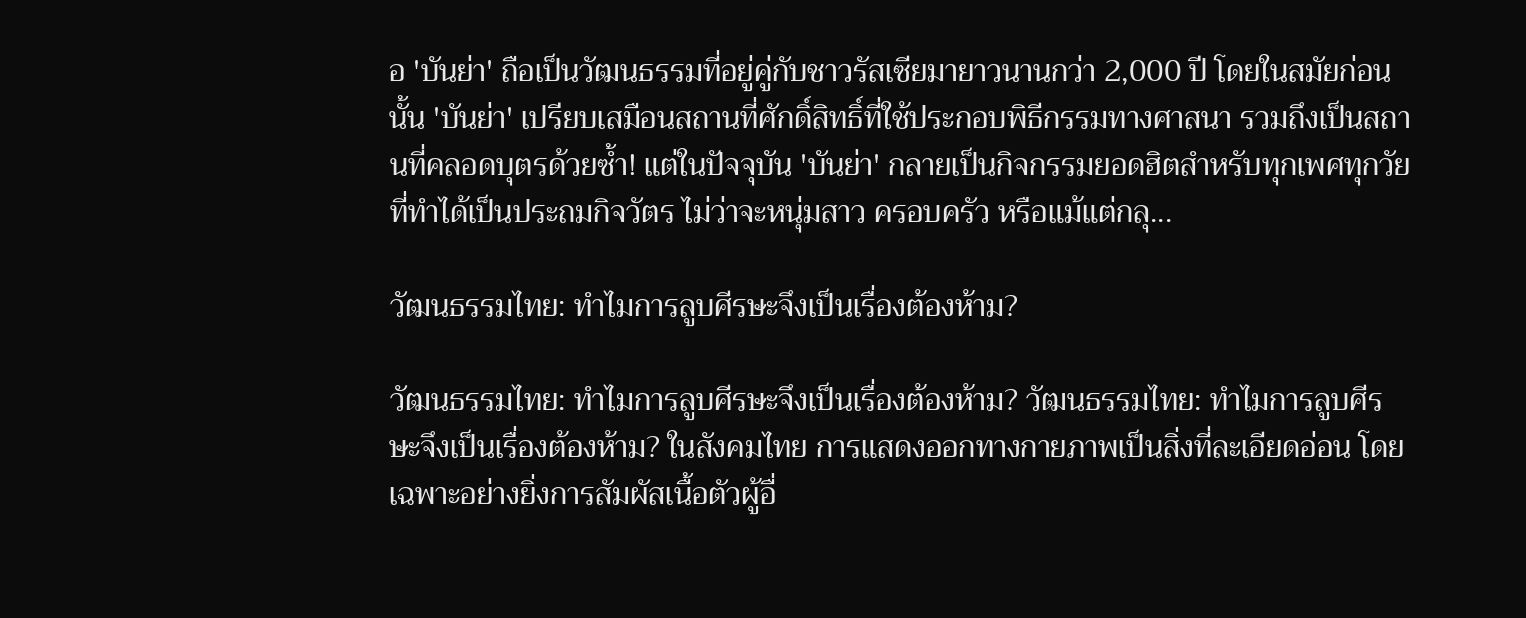อ 'บันย่า' ถือเป็นวัฒนธรรมที่อยู่คู่กับชาวรัสเซียมายาวนานกว่า 2,000 ปี โดยในสมัยก่อนนั้น 'บันย่า' เปรียบเสมือนสถานที่ศักดิ์สิทธิ์ที่ใช้ประกอบพิธีกรรมทางศาสนา รวมถึงเป็นสถานที่คลอดบุตรด้วยซ้ำ! แต่ในปัจจุบัน 'บันย่า' กลายเป็นกิจกรรมยอดฮิตสำหรับทุกเพศทุกวัยที่ทำได้เป็นประถมกิจวัตร ไม่ว่าจะหนุ่มสาว ครอบครัว หรือแม้แต่กลุ...

วัฒนธรรมไทย: ทำไมการลูบศีรษะจึงเป็นเรื่องต้องห้าม?

วัฒนธรรมไทย: ทำไมการลูบศีรษะจึงเป็นเรื่องต้องห้าม? วัฒนธรรมไทย: ทำไมการลูบศีรษะจึงเป็นเรื่องต้องห้าม? ในสังคมไทย การแสดงออกทางกายภาพเป็นสิ่งที่ละเอียดอ่อน โดยเฉพาะอย่างยิ่งการสัมผัสเนื้อตัวผู้อื่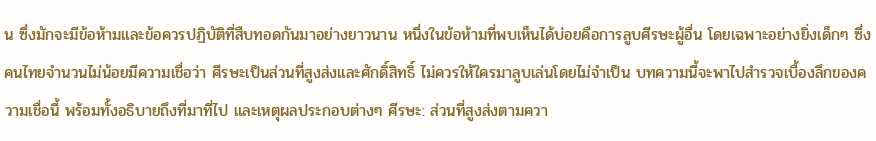น ซึ่งมักจะมีข้อห้ามและข้อควรปฏิบัติที่สืบทอดกันมาอย่างยาวนาน หนึ่งในข้อห้ามที่พบเห็นได้บ่อยคือการลูบศีรษะผู้อื่น โดยเฉพาะอย่างยิ่งเด็กๆ ซึ่งคนไทยจำนวนไม่น้อยมีความเชื่อว่า ศีรษะเป็นส่วนที่สูงส่งและศักดิ์สิทธิ์ ไม่ควรให้ใครมาลูบเล่นโดยไม่จำเป็น บทความนี้จะพาไปสำรวจเบื้องลึกของความเชื่อนี้ พร้อมทั้งอธิบายถึงที่มาที่ไป และเหตุผลประกอบต่างๆ ศีรษะ: ส่วนที่สูงส่งตามควา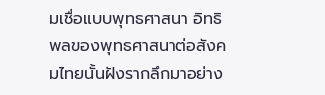มเชื่อแบบพุทธศาสนา อิทธิพลของพุทธศาสนาต่อสังคมไทยนั้นฝังรากลึกมาอย่าง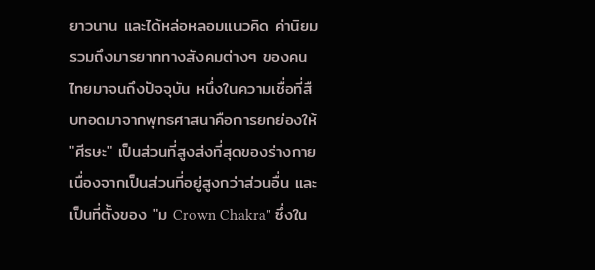ยาวนาน และได้หล่อหลอมแนวคิด ค่านิยม รวมถึงมารยาททางสังคมต่างๆ ของคนไทยมาจนถึงปัจจุบัน หนึ่งในความเชื่อที่สืบทอดมาจากพุทธศาสนาคือการยกย่องให้ "ศีรษะ" เป็นส่วนที่สูงส่งที่สุดของร่างกาย เนื่องจากเป็นส่วนที่อยู่สูงกว่าส่วนอื่น และเป็นที่ตั้งของ "ม Crown Chakra" ซึ่งใน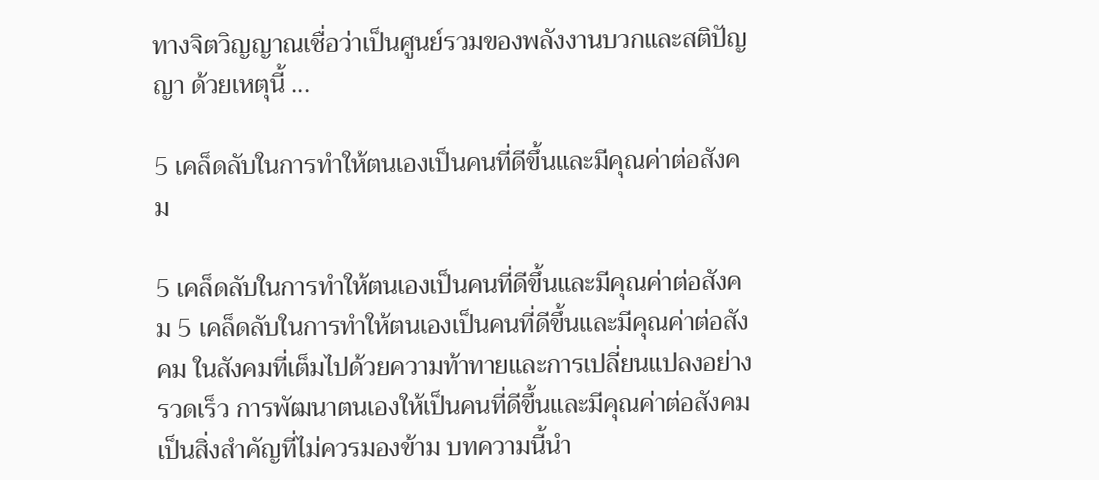ทางจิตวิญญาณเชื่อว่าเป็นศูนย์รวมของพลังงานบวกและสติปัญญา ด้วยเหตุนี้ ...

5 เคล็ดลับในการทำให้ตนเองเป็นคนที่ดีขึ้นและมีคุณค่าต่อสังคม

5 เคล็ดลับในการทำให้ตนเองเป็นคนที่ดีขึ้นและมีคุณค่าต่อสังคม 5 เคล็ดลับในการทำให้ตนเองเป็นคนที่ดีขึ้นและมีคุณค่าต่อสังคม ในสังคมที่เต็มไปด้วยความท้าทายและการเปลี่ยนแปลงอย่างรวดเร็ว การพัฒนาตนเองให้เป็นคนที่ดีขึ้นและมีคุณค่าต่อสังคมเป็นสิ่งสำคัญที่ไม่ควรมองข้าม บทความนี้นำ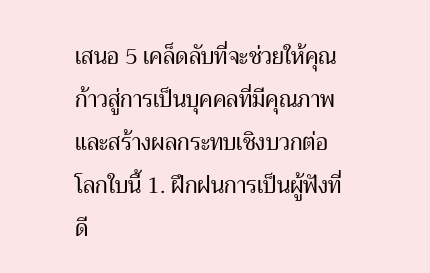เสนอ 5 เคล็ดลับที่จะช่วยให้คุณก้าวสู่การเป็นบุคคลที่มีคุณภาพและสร้างผลกระทบเชิงบวกต่อโลกใบนี้ 1. ฝึกฝนการเป็นผู้ฟังที่ดี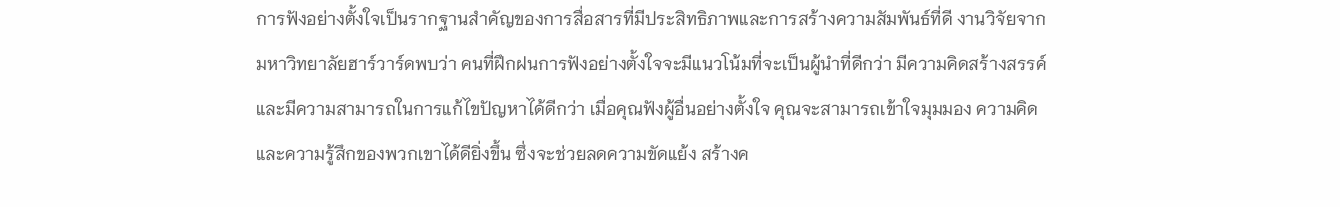การฟังอย่างตั้งใจเป็นรากฐานสำคัญของการสื่อสารที่มีประสิทธิภาพและการสร้างความสัมพันธ์ที่ดี งานวิจัยจากมหาวิทยาลัยฮาร์วาร์ดพบว่า คนที่ฝึกฝนการฟังอย่างตั้งใจจะมีแนวโน้มที่จะเป็นผู้นำที่ดีกว่า มีความคิดสร้างสรรค์ และมีความสามารถในการแก้ไขปัญหาได้ดีกว่า เมื่อคุณฟังผู้อื่นอย่างตั้งใจ คุณจะสามารถเข้าใจมุมมอง ความคิด และความรู้สึกของพวกเขาได้ดียิ่งขึ้น ซึ่งจะช่วยลดความขัดแย้ง สร้างค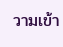วามเข้า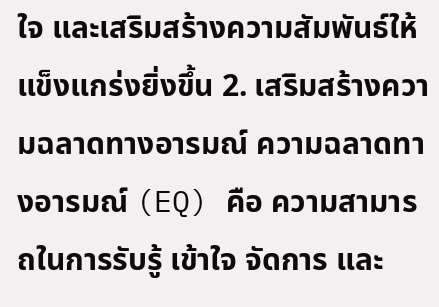ใจ และเสริมสร้างความสัมพันธ์ให้แข็งแกร่งยิ่งขึ้น 2. เสริมสร้างความฉลาดทางอารมณ์ ความฉลาดทางอารมณ์ (EQ) คือ ความสามารถในการรับรู้ เข้าใจ จัดการ และ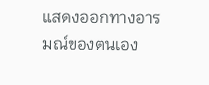แสดงออกทางอารมณ์ของตนเอง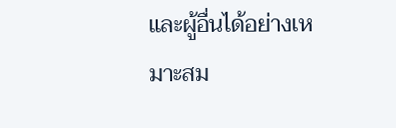และผู้อื่นได้อย่างเหมาะสม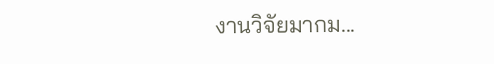งานวิจัยมากม...